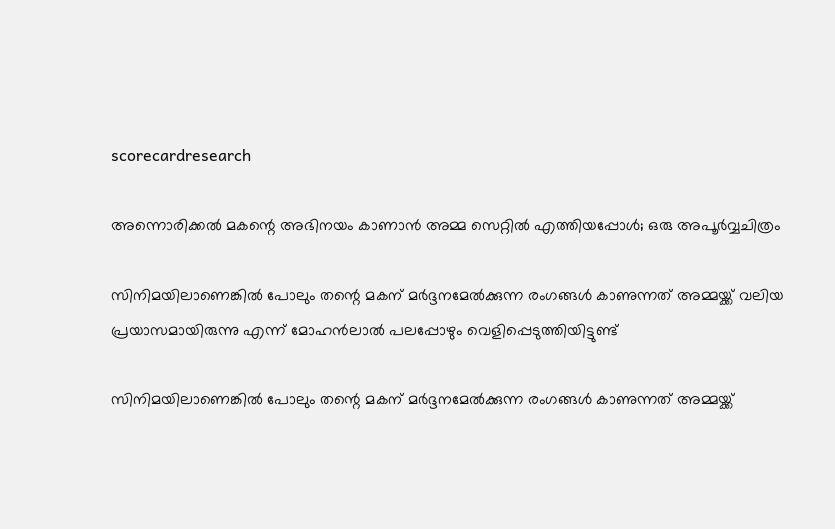scorecardresearch

അന്നൊരിക്കൽ മകന്റെ അഭിനയം കാണാൻ അമ്മ സെറ്റിൽ എത്തിയപ്പോൾ; ഒരു അപൂർവ്വചിത്രം

സിനിമയിലാണെങ്കിൽ പോലും തന്റെ മകന് മർദ്ദനമേൽക്കുന്ന രംഗങ്ങൾ കാണുന്നത് അമ്മയ്ക്ക് വലിയ പ്രയാസമായിരുന്നു എന്ന് മോഹൻലാൽ പലപ്പോഴും വെളിപ്പെടുത്തിയിട്ടുണ്ട്

സിനിമയിലാണെങ്കിൽ പോലും തന്റെ മകന് മർദ്ദനമേൽക്കുന്ന രംഗങ്ങൾ കാണുന്നത് അമ്മയ്ക്ക്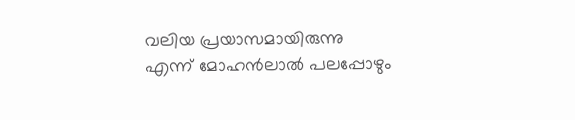വലിയ പ്രയാസമായിരുന്നു എന്ന് മോഹൻലാൽ പലപ്പോഴും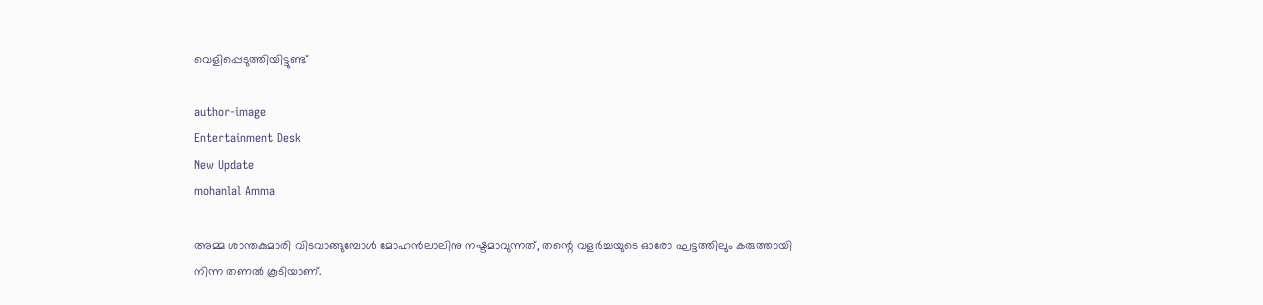വെളിപ്പെടുത്തിയിട്ടുണ്ട്

author-image
Entertainment Desk
New Update
mohanlal Amma

അമ്മ ശാന്തകുമാരി വിടവാങ്ങുമ്പോൾ മോഹൻലാലിനു നഷ്ടമാവുന്നത്, തന്റെ വളർച്ചയുടെ ഓരോ ഘട്ടത്തിലും കരുത്തായി നിന്ന തണൽ കൂടിയാണ്.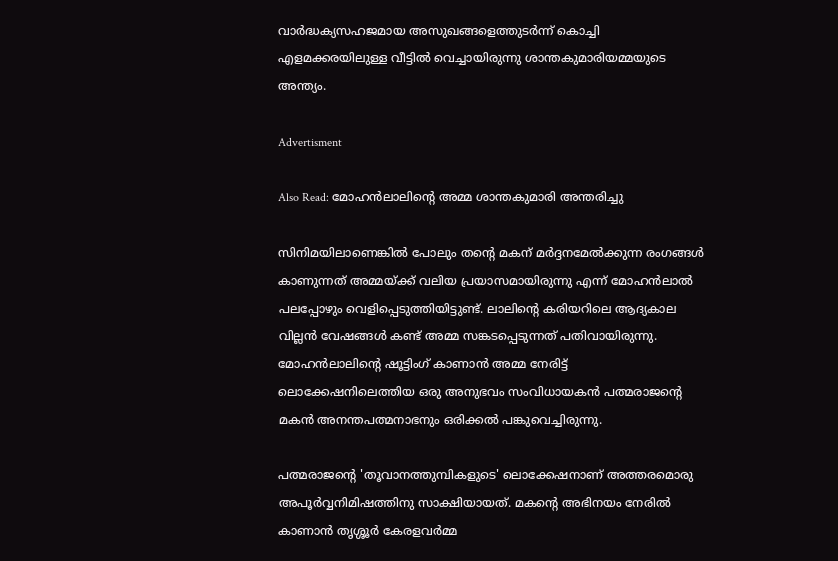വാർദ്ധക്യസഹജമായ അസുഖങ്ങളെത്തുടർന്ന് കൊച്ചി എളമക്കരയിലുള്ള വീട്ടിൽ വെച്ചായിരുന്നു ശാന്തകുമാരിയമ്മയുടെ അന്ത്യം.

Advertisment

Also Read: മോഹൻലാലിന്റെ അമ്മ ശാന്തകുമാരി അന്തരിച്ചു

സിനിമയിലാണെങ്കിൽ പോലും തന്റെ മകന് മർദ്ദനമേൽക്കുന്ന രംഗങ്ങൾ കാണുന്നത് അമ്മയ്ക്ക് വലിയ പ്രയാസമായിരുന്നു എന്ന് മോഹൻലാൽ പലപ്പോഴും വെളിപ്പെടുത്തിയിട്ടുണ്ട്. ലാലിന്റെ കരിയറിലെ ആദ്യകാല വില്ലൻ വേഷങ്ങൾ കണ്ട് അമ്മ സങ്കടപ്പെടുന്നത് പതിവായിരുന്നു. മോഹൻലാലിന്റെ ഷൂട്ടിംഗ് കാണാൻ അമ്മ നേരിട്ട് ലൊക്കേഷനിലെത്തിയ ഒരു അനുഭവം സംവിധായകൻ പത്മരാജന്റെ മകൻ അനന്തപത്മനാഭനും ഒരിക്കൽ പങ്കുവെച്ചിരുന്നു.

പത്മരാജന്റെ 'തൂവാനത്തുമ്പികളുടെ' ലൊക്കേഷനാണ് അത്തരമൊരു അപൂർവ്വനിമിഷത്തിനു സാക്ഷിയായത്. മകന്റെ അഭിനയം നേരിൽ കാണാൻ തൃശ്ശൂർ കേരളവർമ്മ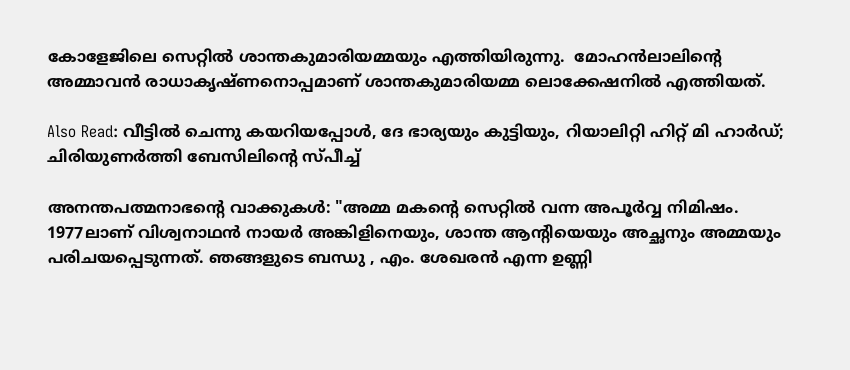കോളേജിലെ സെറ്റിൽ ശാന്തകുമാരിയമ്മയും എത്തിയിരുന്നു.  മോഹൻലാലിന്റെ അമ്മാവൻ രാധാകൃഷ്ണനൊപ്പമാണ് ശാന്തകുമാരിയമ്മ ലൊക്കേഷനിൽ എത്തിയത്.

Also Read: വീട്ടിൽ ചെന്നു കയറിയപ്പോൾ, ദേ ഭാര്യയും കുട്ടിയും, റിയാലിറ്റി ഹിറ്റ് മി ഹാർഡ്; ചിരിയുണർത്തി ബേസിലിന്റെ സ്പീച്ച്

അനന്തപത്മനാഭന്റെ വാക്കുകൾ: "അമ്മ മകന്റെ സെറ്റിൽ വന്ന അപൂർവ്വ നിമിഷം. 1977ലാണ് വിശ്വനാഥൻ നായർ അങ്കിളിനെയും, ശാന്ത ആന്റിയെയും അച്ഛനും അമ്മയും പരിചയപ്പെടുന്നത്. ഞങ്ങളുടെ ബന്ധു , എം. ശേഖരൻ എന്ന ഉണ്ണി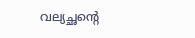വല്യച്ഛന്റെ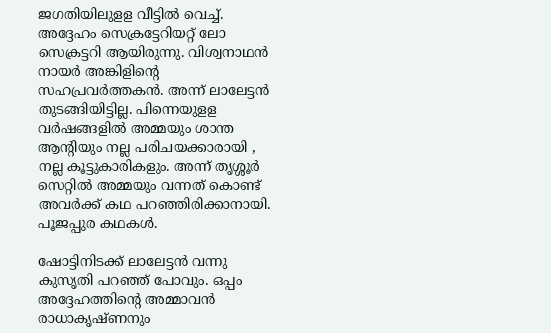ജഗതിയിലുളള വീട്ടിൽ വെച്ച്. അദ്ദേഹം സെക്രട്ടേറിയറ്റ് ലോ സെക്രട്ടറി ആയിരുന്നു. വിശ്വനാഥൻ നായർ അങ്കിളിന്റെ സഹപ്രവർത്തകൻ. അന്ന് ലാലേട്ടൻ തുടങ്ങിയിട്ടില്ല. പിന്നെയുളള വർഷങ്ങളിൽ അമ്മയും ശാന്ത ആന്റിയും നല്ല പരിചയക്കാരായി , നല്ല കൂട്ടുകാരികളും. അന്ന് തൃശ്ശൂർ സെറ്റിൽ അമ്മയും വന്നത് കൊണ്ട് അവർക്ക് കഥ പറഞ്ഞിരിക്കാനായി. പൂജപ്പുര കഥകൾ.

ഷോട്ടിനിടക്ക് ലാലേട്ടൻ വന്നു കുസൃതി പറഞ്ഞ് പോവും. ഒപ്പം അദ്ദേഹത്തിന്റെ അമ്മാവൻ രാധാകൃഷ്ണനും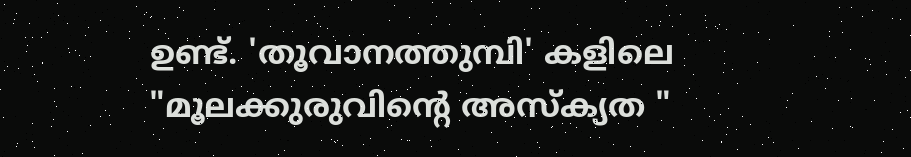ഉണ്ട്. 'തൂവാനത്തുമ്പി' കളിലെ "മൂലക്കുരുവിന്റെ അസ്ക്യത "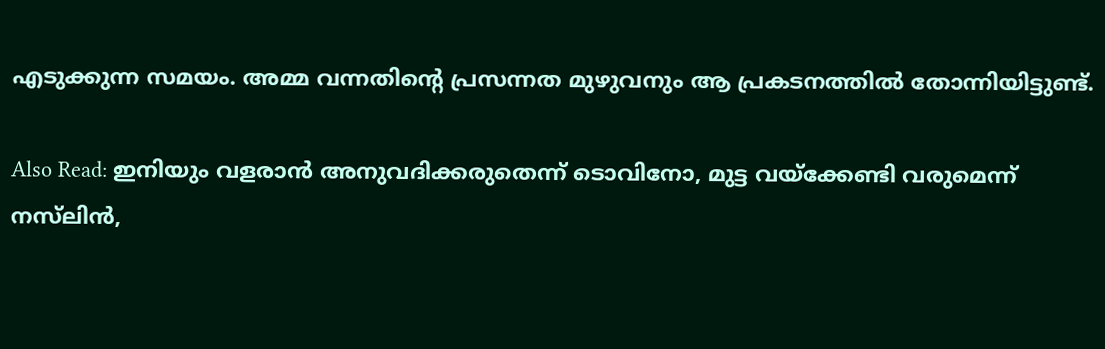എടുക്കുന്ന സമയം. അമ്മ വന്നതിന്റെ പ്രസന്നത മുഴുവനും ആ പ്രകടനത്തിൽ തോന്നിയിട്ടുണ്ട്.

Also Read: ഇനിയും വളരാൻ അനുവദിക്കരുതെന്ന് ടൊവിനോ, മുട്ട വയ്‌ക്കേണ്ടി വരുമെന്ന് നസ്‌ലിൻ,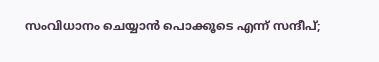സംവിധാനം ചെയ്യാൻ പൊക്കൂടെ എന്ന് സന്ദീപ്;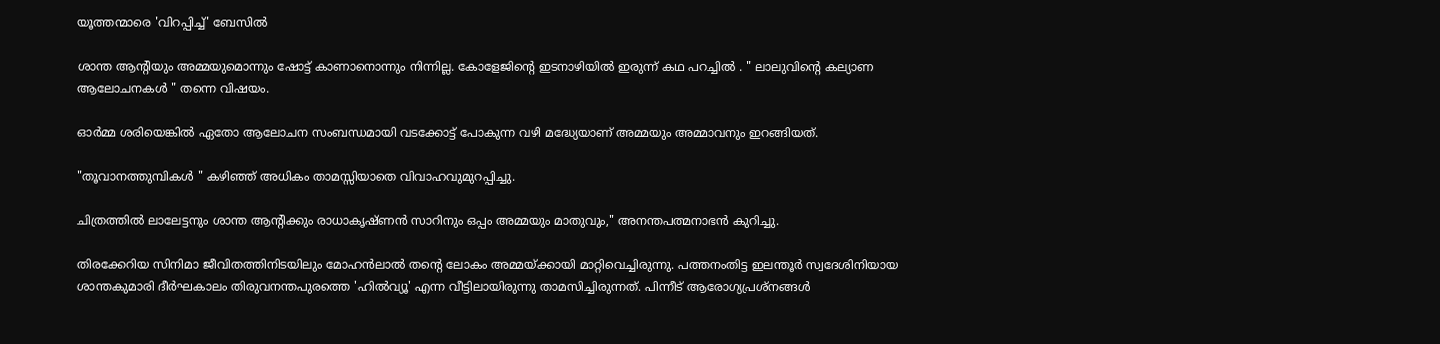യൂത്തന്മാരെ 'വിറപ്പിച്ച്' ബേസിൽ

ശാന്ത ആന്റിയും അമ്മയുമൊന്നും ഷോട്ട് കാണാനൊന്നും നിന്നില്ല. കോളേജിന്റെ ഇടനാഴിയിൽ ഇരുന്ന് കഥ പറച്ചിൽ . " ലാലുവിന്റെ കല്യാണ ആലോചനകൾ " തന്നെ വിഷയം.

ഓർമ്മ ശരിയെങ്കിൽ ഏതോ ആലോചന സംബന്ധമായി വടക്കോട്ട് പോകുന്ന വഴി മദ്ധ്യേയാണ് അമ്മയും അമ്മാവനും ഇറങ്ങിയത്.

"തൂവാനത്തുമ്പികൾ " കഴിഞ്ഞ് അധികം താമസ്സിയാതെ വിവാഹവുമുറപ്പിച്ചു.

ചിത്രത്തിൽ ലാലേട്ടനും ശാന്ത ആന്റിക്കും രാധാകൃഷ്ണൻ സാറിനും ഒപ്പം അമ്മയും മാതുവും," അനന്തപത്മനാഭൻ കുറിച്ചു.

തിരക്കേറിയ സിനിമാ ജീവിതത്തിനിടയിലും മോഹൻലാൽ തന്റെ ലോകം അമ്മയ്ക്കായി മാറ്റിവെച്ചിരുന്നു. പത്തനംതിട്ട ഇലന്തൂർ സ്വദേശിനിയായ ശാന്തകുമാരി ദീർഘകാലം തിരുവനന്തപുരത്തെ 'ഹിൽവ്യൂ' എന്ന വീട്ടിലായിരുന്നു താമസിച്ചിരുന്നത്. പിന്നീട് ആരോഗ്യപ്രശ്നങ്ങൾ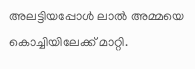അലട്ടിയപ്പോൾ ലാൽ അമ്മയെ കൊച്ചിയിലേക്ക് മാറ്റി.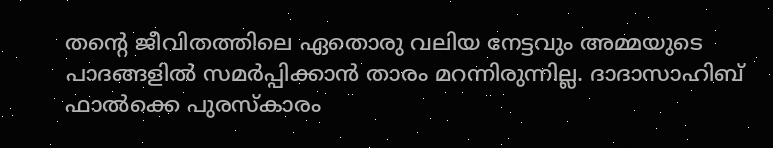തന്റെ ജീവിതത്തിലെ ഏതൊരു വലിയ നേട്ടവും അമ്മയുടെ പാദങ്ങളിൽ സമർപ്പിക്കാൻ താരം മറന്നിരുന്നില്ല. ദാദാസാഹിബ് ഫാൽക്കെ പുരസ്കാരം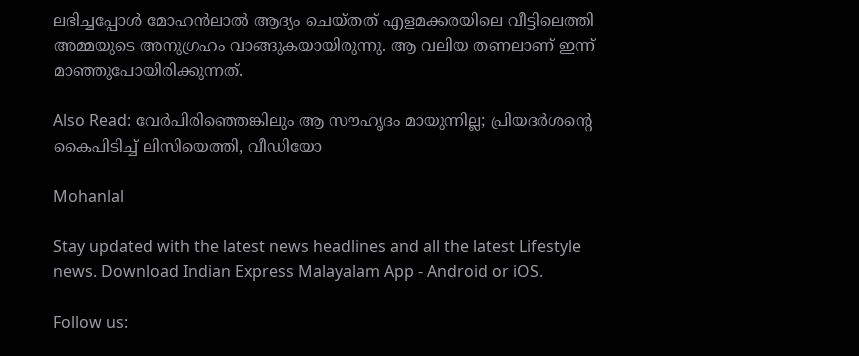ലഭിച്ചപ്പോൾ മോഹൻലാൽ ആദ്യം ചെയ്തത് എളമക്കരയിലെ വീട്ടിലെത്തി അമ്മയുടെ അനുഗ്രഹം വാങ്ങുകയായിരുന്നു. ആ വലിയ തണലാണ് ഇന്ന് മാഞ്ഞുപോയിരിക്കുന്നത്.

Also Read: വേർപിരിഞ്ഞെങ്കിലും ആ സൗഹൃദം മായുന്നില്ല; പ്രിയദർശന്റെ കൈപിടിച്ച് ലിസിയെത്തി, വീഡിയോ

Mohanlal

Stay updated with the latest news headlines and all the latest Lifestyle news. Download Indian Express Malayalam App - Android or iOS.

Follow us: